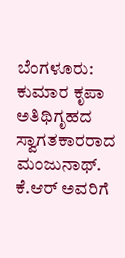ಬೆಂಗಳೂರು: ಕುಮಾರ ಕೃಪಾ ಅತಿಥಿಗೃಹದ ಸ್ವಾಗತಕಾರರಾದ ಮಂಜುನಾಥ್. ಕೆ.ಆರ್ ಅವರಿಗೆ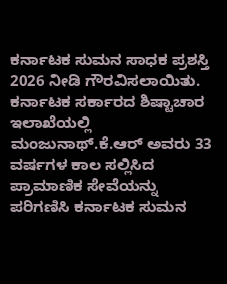ಕರ್ನಾಟಕ ಸುಮನ ಸಾಧಕ ಪ್ರಶಸ್ತಿ 2026 ನೀಡಿ ಗೌರವಿಸಲಾಯಿತು. ಕರ್ನಾಟಕ ಸರ್ಕಾರದ ಶಿಷ್ಟಾಚಾರ ಇಲಾಖೆಯಲ್ಲಿ ಮಂಜುನಾಥ್.ಕೆ.ಆರ್ ಅವರು 33 ವರ್ಷಗಳ ಕಾಲ ಸಲ್ಲಿಸಿದ ಪ್ರಾಮಾಣಿಕ ಸೇವೆಯನ್ನು ಪರಿಗಣಿಸಿ ಕರ್ನಾಟಕ ಸುಮನ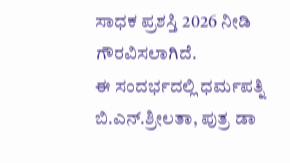ಸಾಧಕ ಪ್ರಶಸ್ತಿ 2026 ನೀಡಿ ಗೌರವಿಸಲಾಗಿದೆ.
ಈ ಸಂದರ್ಭದಲ್ಲಿ ಧರ್ಮಪತ್ನಿ ಬಿ.ಎನ್.ಶ್ರೀಲತಾ, ಪುತ್ರ ಡಾ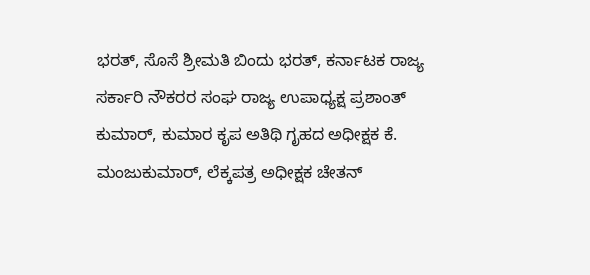ಭರತ್, ಸೊಸೆ ಶ್ರೀಮತಿ ಬಿಂದು ಭರತ್, ಕರ್ನಾಟಕ ರಾಜ್ಯ ಸರ್ಕಾರಿ ನೌಕರರ ಸಂಘ ರಾಜ್ಯ ಉಪಾಧ್ಯಕ್ಷ ಪ್ರಶಾಂತ್ ಕುಮಾರ್, ಕುಮಾರ ಕೃಪ ಅತಿಥಿ ಗೃಹದ ಅಧೀಕ್ಷಕ ಕೆ. ಮಂಜುಕುಮಾರ್, ಲೆಕ್ಕಪತ್ರ ಅಧೀಕ್ಷಕ ಚೇತನ್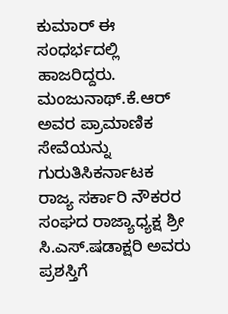ಕುಮಾರ್ ಈ ಸಂಧರ್ಭದಲ್ಲಿ ಹಾಜರಿದ್ದರು.
ಮಂಜುನಾಥ್.ಕೆ.ಆರ್ ಅವರ ಪ್ರಾಮಾಣಿಕ ಸೇವೆಯನ್ನು ಗುರುತಿಸಿಕರ್ನಾಟಕ ರಾಜ್ಯ ಸರ್ಕಾರಿ ನೌಕರರ ಸಂಘದ ರಾಜ್ಯಾಧ್ಯಕ್ಷ ಶ್ರೀ ಸಿ.ಎಸ್.ಷಡಾಕ್ಷರಿ ಅವರು ಪ್ರಶಸ್ತಿಗೆ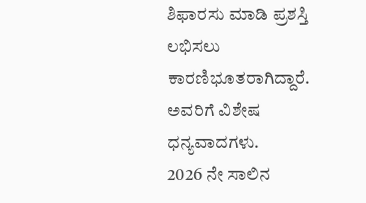ಶಿಫಾರಸು ಮಾಡಿ ಪ್ರಶಸ್ತಿ ಲಭಿಸಲು ಕಾರಣಿಭೂತರಾಗಿದ್ದಾರೆ. ಅವರಿಗೆ ವಿಶೇಷ ಧನ್ಯವಾದಗಳು.
2026 ನೇ ಸಾಲಿನ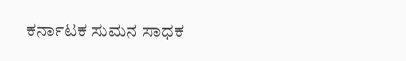ಕರ್ನಾಟಕ ಸುಮನ ಸಾಧಕ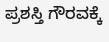ಪ್ರಶಸ್ತಿ ಗೌರವಕ್ಕೆ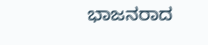ಭಾಜನರಾದ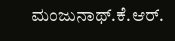ಮಂಜುನಾಥ್.ಕೆ.ಆರ್.